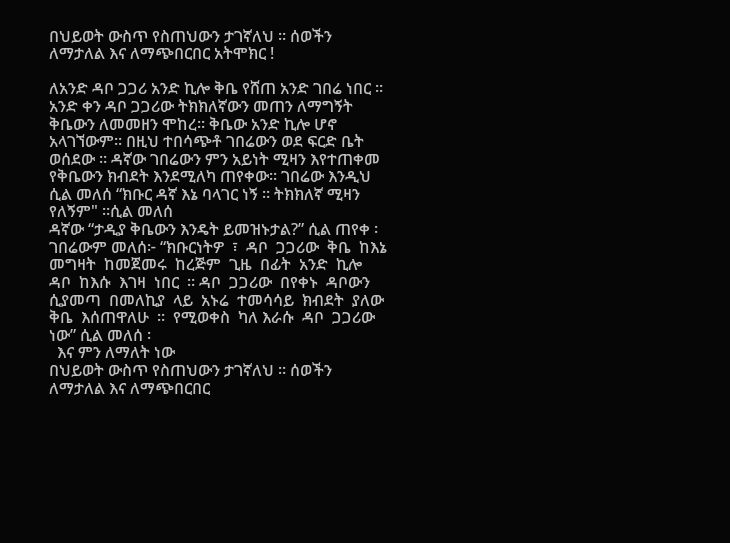በህይወት ውስጥ የስጠህውን ታገኛለህ ። ሰወችን ለማታለል እና ለማጭበርበር አትሞክር !

ለአንድ ዳቦ ጋጋሪ አንድ ኪሎ ቅቤ የሸጠ አንድ ገበሬ ነበር ። አንድ ቀን ዳቦ ጋጋሪው ትክክለኛውን መጠን ለማግኝት ቅቤውን ለመመዘን ሞከረ። ቅቤው አንድ ኪሎ ሆኖ አላገኘውም። በዚህ ተበሳጭቶ ገበሬውን ወደ ፍርድ ቤት ወሰደው ። ዳኛው ገበሬውን ምን አይነት ሚዛን እየተጠቀመ የቅቤውን ክብደት እንደሚለካ ጠየቀው፡፡ ገበሬው እንዲህ ሲል መለሰ “ክቡር ዳኛ እኔ ባላገር ነኝ ። ትክክለኛ ሚዛን የለኝም" ።ሲል መለሰ
ዳኛው “ታዲያ ቅቤውን እንዴት ይመዝኑታል?” ሲል ጠየቀ ፡ገበሬውም መለሰ፦ “ክቡርነትዎ  ፣  ዳቦ  ጋጋሪው  ቅቤ  ከእኔ  መግዛት  ከመጀመሩ  ከረጅም  ጊዜ  በፊት  አንድ  ኪሎ  ዳቦ  ከእሱ  እገዛ  ነበር  ። ዳቦ  ጋጋሪው  በየቀኑ  ዳቦውን  ሲያመጣ  በመለኪያ  ላይ  አኑሬ  ተመሳሳይ  ክብደት  ያለው  ቅቤ  እሰጠዋለሁ  ፡፡  የሚወቀስ  ካለ እራሱ  ዳቦ  ጋጋሪው  ነው” ሲል መለሰ ፡
  እና ምን ለማለት ነው
በህይወት ውስጥ የስጠህውን ታገኛለህ ። ሰወችን ለማታለል እና ለማጭበርበር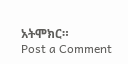አትሞክር።
Post a Comment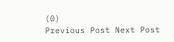(0)
Previous Post Next Post